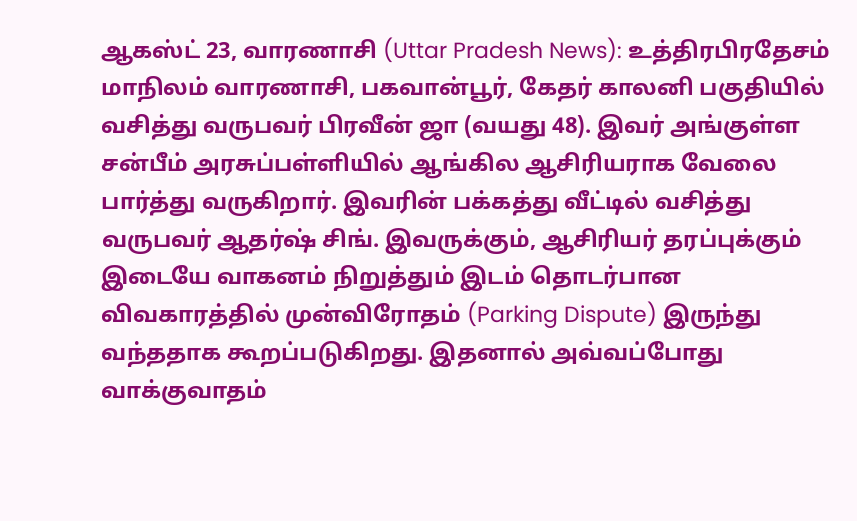ஆகஸ்ட் 23, வாரணாசி (Uttar Pradesh News): உத்திரபிரதேசம் மாநிலம் வாரணாசி, பகவான்பூர், கேதர் காலனி பகுதியில் வசித்து வருபவர் பிரவீன் ஜா (வயது 48). இவர் அங்குள்ள சன்பீம் அரசுப்பள்ளியில் ஆங்கில ஆசிரியராக வேலை பார்த்து வருகிறார். இவரின் பக்கத்து வீட்டில் வசித்து வருபவர் ஆதர்ஷ் சிங். இவருக்கும், ஆசிரியர் தரப்புக்கும் இடையே வாகனம் நிறுத்தும் இடம் தொடர்பான விவகாரத்தில் முன்விரோதம் (Parking Dispute) இருந்து வந்ததாக கூறப்படுகிறது. இதனால் அவ்வப்போது வாக்குவாதம்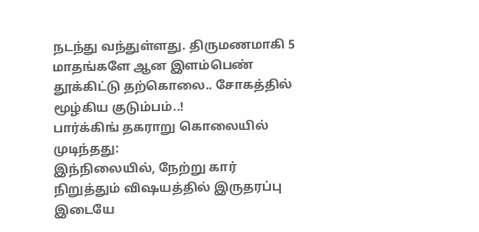நடந்து வந்துள்ளது. திருமணமாகி 5 மாதங்களே ஆன இளம்பெண் தூக்கிட்டு தற்கொலை.. சோகத்தில் மூழ்கிய குடும்பம்..!
பார்க்கிங் தகராறு கொலையில் முடிந்தது:
இந்நிலையில், நேற்று கார் நிறுத்தும் விஷயத்தில் இருதரப்பு இடையே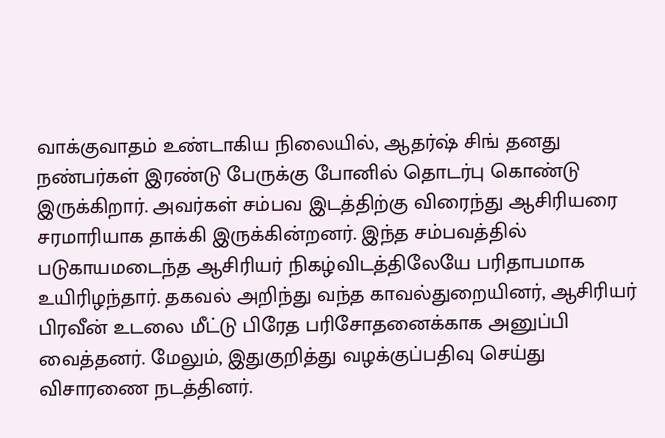வாக்குவாதம் உண்டாகிய நிலையில், ஆதர்ஷ் சிங் தனது நண்பர்கள் இரண்டு பேருக்கு போனில் தொடர்பு கொண்டு இருக்கிறார். அவர்கள் சம்பவ இடத்திற்கு விரைந்து ஆசிரியரை சரமாரியாக தாக்கி இருக்கின்றனர். இந்த சம்பவத்தில் படுகாயமடைந்த ஆசிரியர் நிகழ்விடத்திலேயே பரிதாபமாக உயிரிழந்தார். தகவல் அறிந்து வந்த காவல்துறையினர், ஆசிரியர் பிரவீன் உடலை மீட்டு பிரேத பரிசோதனைக்காக அனுப்பி வைத்தனர். மேலும், இதுகுறித்து வழக்குப்பதிவு செய்து விசாரணை நடத்தினர்.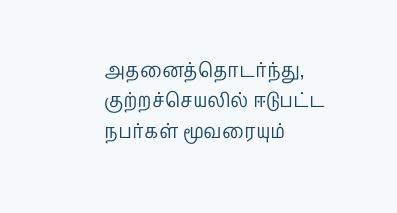அதனைத்தொடர்ந்து, குற்றச்செயலில் ஈடுபட்ட நபர்கள் மூவரையும்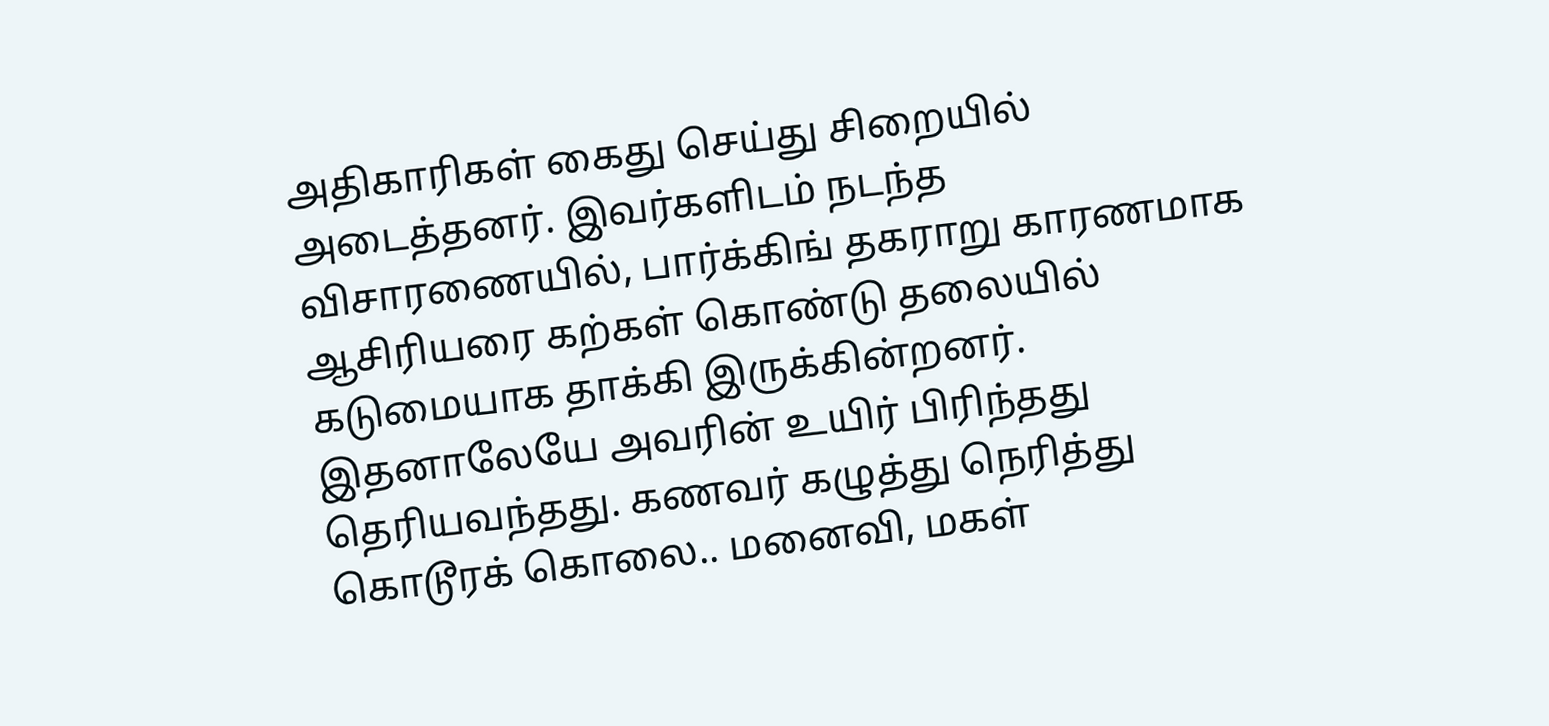அதிகாரிகள் கைது செய்து சிறையில் அடைத்தனர். இவர்களிடம் நடந்த விசாரணையில், பார்க்கிங் தகராறு காரணமாக ஆசிரியரை கற்கள் கொண்டு தலையில் கடுமையாக தாக்கி இருக்கின்றனர். இதனாலேயே அவரின் உயிர் பிரிந்தது தெரியவந்தது. கணவர் கழுத்து நெரித்து கொடூரக் கொலை.. மனைவி, மகள்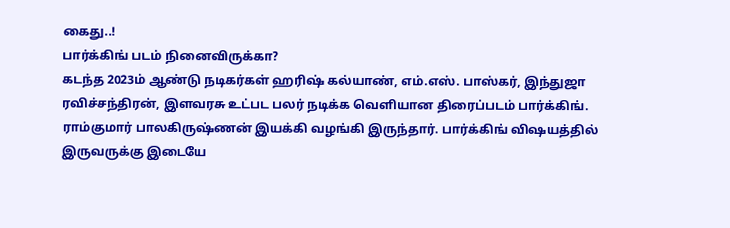கைது..!
பார்க்கிங் படம் நினைவிருக்கா?
கடந்த 2023ம் ஆண்டு நடிகர்கள் ஹரிஷ் கல்யாண், எம்.எஸ். பாஸ்கர், இந்துஜா ரவிச்சந்திரன், இளவரசு உட்பட பலர் நடிக்க வெளியான திரைப்படம் பார்க்கிங். ராம்குமார் பாலகிருஷ்ணன் இயக்கி வழங்கி இருந்தார். பார்க்கிங் விஷயத்தில் இருவருக்கு இடையே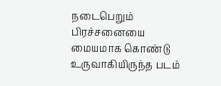நடைபெறும் பிரச்சனையை மையமாக கொண்டு உருவாகியிருந்த படம்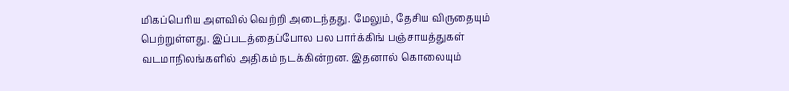மிகப்பெரிய அளவில் வெற்றி அடைந்தது. மேலும், தேசிய விருதையும் பெற்றுள்ளது. இப்படத்தைப்போல பல பார்க்கிங் பஞ்சாயத்துகள் வடமாநிலங்களில் அதிகம் நடக்கின்றன. இதனால் கொலையும்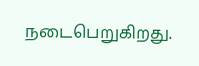நடைபெறுகிறது.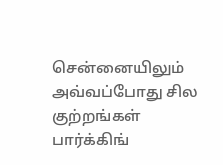சென்னையிலும் அவ்வப்போது சில குற்றங்கள் பார்க்கிங்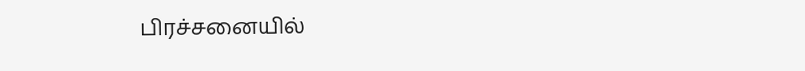பிரச்சனையில்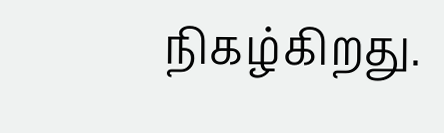நிகழ்கிறது.